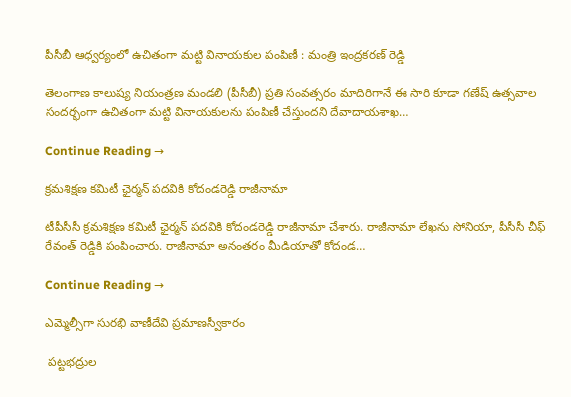పీసీబీ ఆధ్వర్యంలో ఉచితంగా మట్టి వినాయకుల పంపిణీ : మంత్రి ఇంద్రకరణ్ రెడ్డి

తెలంగాణ కాలుష్య నియంత్రణ మండలి (పీసీబీ) ప్రతి సంవత్సరం మాదిరిగానే ఈ సారి కూడా గణేష్ ఉత్సవాల సందర్భంగా ఉచితంగా మట్టి వినాయకులను పంపిణీ చేస్తుందని దేవాదాయశాఖ…

Continue Reading →

క్రమశిక్షణ కమిటీ ఛైర్మన్‌ పదవికి కోదండరెడ్డి రాజీనామా

టీపీసీసీ క్రమశిక్షణ కమిటీ ఛైర్మన్‌ పదవికి కోదండరెడ్డి రాజీనామా చేశారు. రాజీనామా లేఖను సోనియా, పీసీసీ చీఫ్‌ రేవంత్ రెడ్డికి పంపించారు. రాజీనామా అనంతరం మీడియాతో కోదండ…

Continue Reading →

ఎమ్మెల్సీగా సురభి వాణీదేవి ప్రమాణస్వీకారం

 పట్టభద్రుల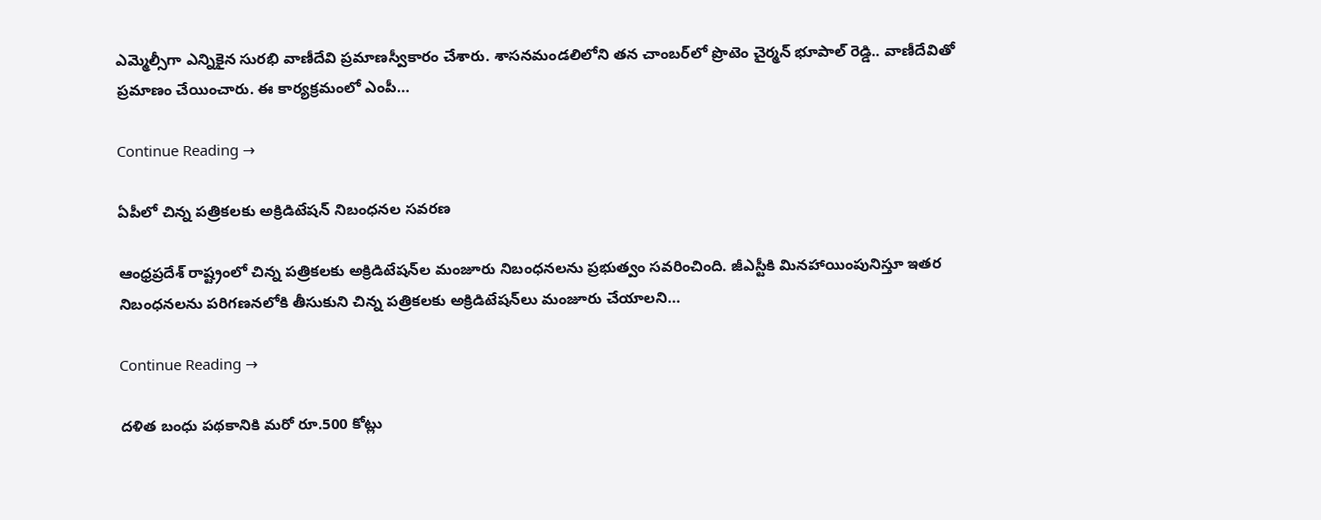ఎమ్మెల్సీగా ఎన్నికైన సురభి వాణీదేవి ప్రమాణస్వీకారం చేశారు. శాసనమండలిలోని తన చాంబర్‌లో ప్రొటెం చైర్మన్ భూపాల్ రెడ్డి.. వాణీదేవితో ప్రమాణం చేయించారు. ఈ కార్యక్రమంలో ఎంపీ…

Continue Reading →

ఏపీలో చిన్న పత్రికలకు అక్రిడిటేషన్‌ నిబంధనల సవరణ

ఆంధ్రప్రదేశ్ రాష్ట్రంలో చిన్న పత్రికలకు అక్రిడిటేషన్‌ల మంజూరు నిబంధనలను ప్రభుత్వం సవరించింది. జీఎస్టీకి మినహాయింపునిస్తూ ఇతర నిబంధనలను పరిగణనలోకి తీసుకుని చిన్న పత్రికలకు అక్రిడిటేషన్‌లు మంజూరు చేయాలని…

Continue Reading →

ద‌ళిత బంధు ప‌థ‌కానికి మ‌రో రూ.500 కోట్లు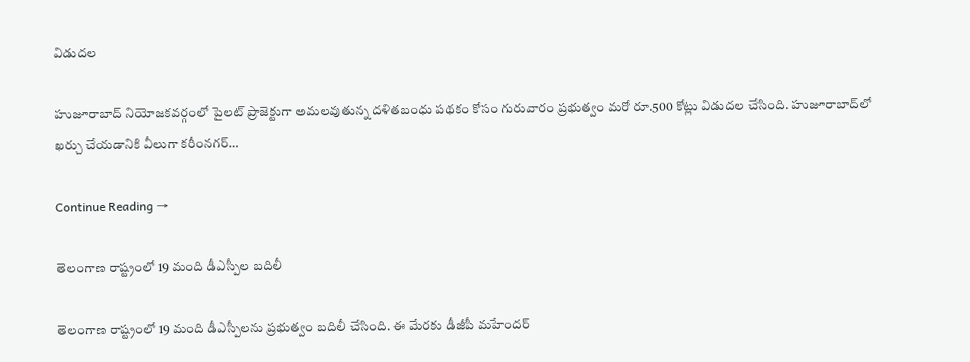విడుద‌ల‌

హుజూరాబాద్‌ నియోజకవర్గంలో పైలట్‌ ప్రాజెక్టుగా అమలవుతున్న దళితబంధు పథకం కోసం గురువారం ప్రభుత్వం మరో రూ.500 కోట్లు విడుద‌ల చేసింది. హుజూరాబాద్‌లో ఖర్చు చేయడానికి వీలుగా కరీంనగర్‌…

Continue Reading →

తెలంగాణ రాష్ట్రంలో 19 మంది డీఎస్పీల బదిలీ

తెలంగాణ రాష్ట్రంలో 19 మంది డీఎస్పీలను ప్రభుత్వం బదిలీ చేసింది. ఈ మేరకు డీజీపీ మహేందర్‌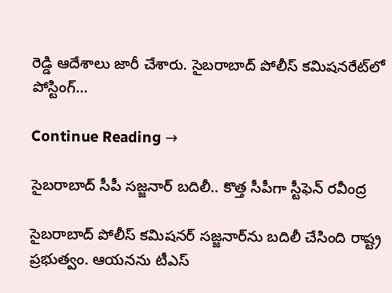రెడ్డి ఆదేశాలు జారీ చేశారు. సైబరాబాద్‌ పోలీస్‌ కమిషనరేట్‌లో పోస్టింగ్‌…

Continue Reading →

సైబ‌రాబాద్ సీపీ స‌జ్జ‌నార్ బ‌దిలీ.. కొత్త సీపీగా స్టీఫెన్ ర‌వీంద్ర‌

సైబ‌రాబాద్ పోలీస్ క‌మిష‌న‌ర్ స‌జ్జ‌నార్‌ను బ‌దిలీ చేసింది రాష్ట్ర ప్ర‌భుత్వం. ఆయ‌న‌ను టీఎస్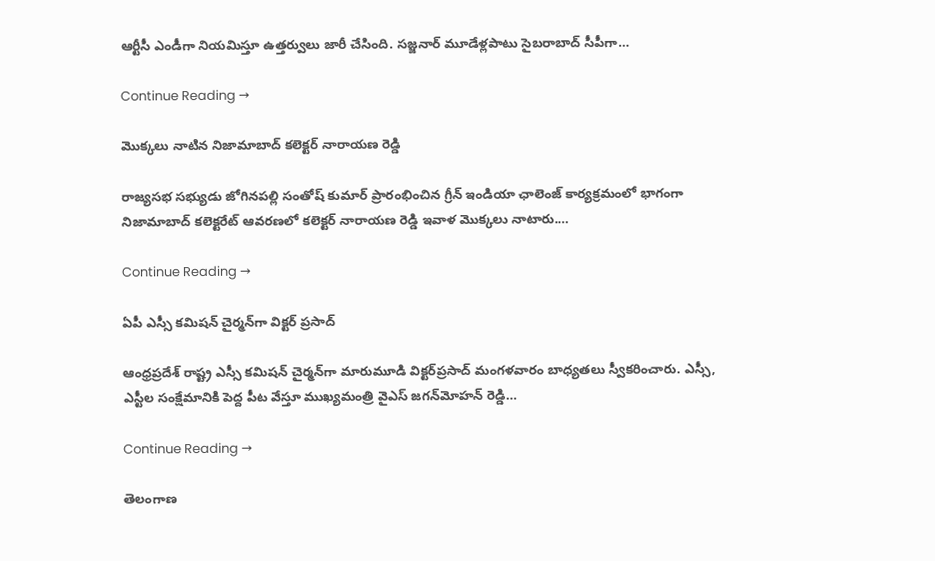ఆర్టీసీ ఎండీగా నియ‌మిస్తూ ఉత్త‌ర్వులు జారీ చేసింది. స‌జ్జ‌నార్ మూడేళ్ల‌పాటు సైబ‌రాబాద్ సీపీగా…

Continue Reading →

మొక్కలు నాటిన నిజామాబాద్‌ కలెక్టర్ నారాయణ రెడ్డి

రాజ్యసభ సభ్యుడు జోగినపల్లి సంతోష్ కుమార్ ప్రారంభించిన గ్రీన్ ఇండియా ఛాలెంజ్‌ కార్యక్రమంలో భాగంగా నిజామాబాద్ కలెక్టరేట్ ఆవరణలో కలెక్టర్ నారాయణ రెడ్డి ఇవాళ మొక్కలు నాటారు.…

Continue Reading →

ఏపీ ఎస్సీ కమిషన్‌ చైర్మన్‌గా విక్టర్‌ ప్రసాద్‌

ఆంధ్రప్రదేశ్‌ రాష్ట్ర ఎస్సీ కమిషన్‌ చైర్మన్‌గా మారుమూడి విక్టర్‌ప్రసాద్‌ మంగళవారం బాధ్యతలు స్వీకరించారు. ఎస్సీ, ఎస్టీల సంక్షేమానికి పెద్ద పీట వేస్తూ ముఖ్యమంత్రి వైఎస్‌ జగన్‌మోహన్‌ రెడ్డి…

Continue Reading →

తెలంగాణ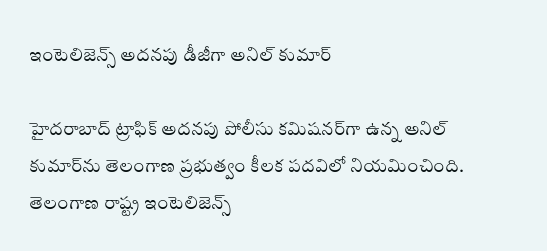ఇంటెలిజెన్స్‌ అదనపు డీజీగా అనిల్‌ కుమార్‌

హైదరాబాద్‌ ట్రాఫిక్‌ అదనపు పోలీసు కమిషనర్‌గా ఉన్న అనిల్‌ కుమార్‌ను తెలంగాణ ప్రభుత్వం కీలక పదవిలో నియమించింది. తెలంగాణ రాష్ట్ర ఇంటెలిజెన్స్‌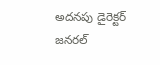అదనపు డైరెక్టర్‌ జనరల్‌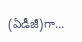(ఏడీజీ)గా…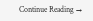Continue Reading →